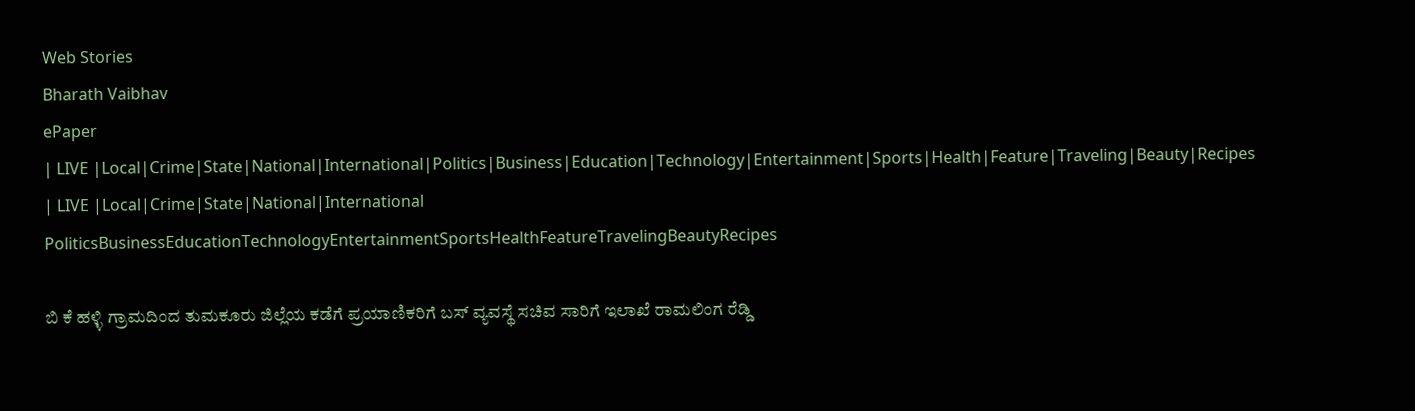Web Stories
Bharath Vaibhav
ePaper
| LIVE |Local|Crime|State|National|International|Politics|Business|Education|Technology|Entertainment|Sports|Health|Feature|Traveling|Beauty|Recipes
| LIVE |Local|Crime|State|National|International
PoliticsBusinessEducationTechnologyEntertainmentSportsHealthFeatureTravelingBeautyRecipes

ಬಿ ಕೆ ಹಳ್ಳಿ ಗ್ರಾಮದಿಂದ ತುಮಕೂರು ಜಿಲ್ಲೆಯ ಕಡೆಗೆ ಪ್ರಯಾಣಿಕರಿಗೆ ಬಸ್ ವ್ಯವಸ್ಥೆ ಸಚಿವ ಸಾರಿಗೆ ಇಲಾಖೆ ರಾಮಲಿಂಗ ರೆಡ್ಡಿ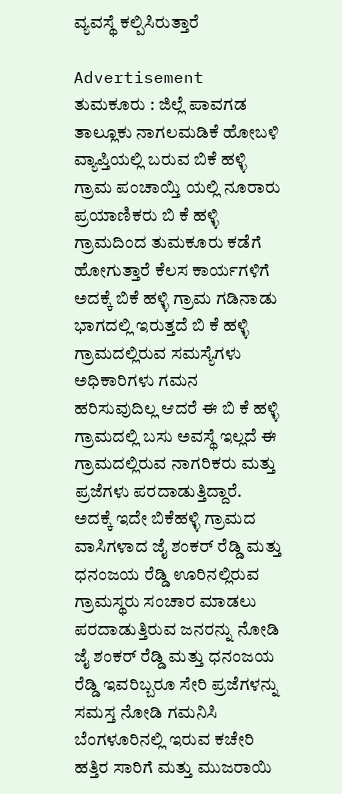ವ್ಯವಸ್ಥೆ ಕಲ್ಪಿಸಿರುತ್ತಾರೆ

Advertisement
ತುಮಕೂರು : ಜಿಲ್ಲೆ ಪಾವಗಡ ತಾಲ್ಲೂಕು ನಾಗಲಮಡಿಕೆ ಹೋಬಳಿ ವ್ಯಾಪ್ತಿಯಲ್ಲಿ ಬರುವ ಬಿಕೆ ಹಳ್ಳಿ ಗ್ರಾಮ ಪಂಚಾಯ್ತಿ ಯಲ್ಲಿ ನೂರಾರು ಪ್ರಯಾಣಿಕರು ಬಿ ಕೆ ಹಳ್ಳಿ ಗ್ರಾಮದಿಂದ ತುಮಕೂರು ಕಡೆಗೆ ಹೋಗುತ್ತಾರೆ ಕೆಲಸ ಕಾರ್ಯಗಳಿಗೆ ಅದಕ್ಕೆ ಬಿಕೆ ಹಳ್ಳಿ ಗ್ರಾಮ ಗಡಿನಾಡು ಭಾಗದಲ್ಲಿ ಇರುತ್ತದೆ ಬಿ ಕೆ ಹಳ್ಳಿ ಗ್ರಾಮದಲ್ಲಿರುವ ಸಮಸ್ಯೆಗಳು ಅಧಿಕಾರಿಗಳು ಗಮನ ಹರಿಸುವುದಿಲ್ಲ ಆದರೆ ಈ ಬಿ ಕೆ ಹಳ್ಳಿ ಗ್ರಾಮದಲ್ಲಿ ಬಸು ಅವಸ್ಥೆ ಇಲ್ಲದೆ ಈ ಗ್ರಾಮದಲ್ಲಿರುವ ನಾಗರಿಕರು ಮತ್ತು ಪ್ರಜೆಗಳು ಪರದಾಡುತ್ತಿದ್ದಾರೆ. ಅದಕ್ಕೆ ಇದೇ ಬಿಕೆಹಳ್ಳಿ ಗ್ರಾಮದ ವಾಸಿಗಳಾದ ಜೈ ಶಂಕರ್ ರೆಡ್ಡಿ ಮತ್ತು ಧನಂಜಯ ರೆಡ್ಡಿ ಊರಿನಲ್ಲಿರುವ ಗ್ರಾಮಸ್ಥರು ಸಂಚಾರ ಮಾಡಲು ಪರದಾಡುತ್ತಿರುವ ಜನರನ್ನು ನೋಡಿ ಜೈ ಶಂಕರ್ ರೆಡ್ಡಿ ಮತ್ತು ಧನಂಜಯ ರೆಡ್ಡಿ ಇವರಿಬ್ಬರೂ ಸೇರಿ ಪ್ರಜೆಗಳನ್ನು ಸಮಸ್ತ ನೋಡಿ ಗಮನಿಸಿ ಬೆಂಗಳೂರಿನಲ್ಲಿ ಇರುವ ಕಚೇರಿ ಹತ್ತಿರ ಸಾರಿಗೆ ಮತ್ತು ಮುಜರಾಯಿ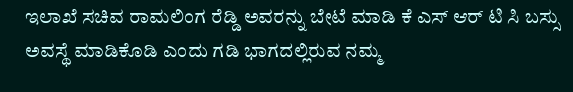ಇಲಾಖೆ ಸಚಿವ ರಾಮಲಿಂಗ ರೆಡ್ಡಿ ಅವರನ್ನು ಬೇಟೆ ಮಾಡಿ ಕೆ ಎಸ್ ಆರ್ ಟಿ ಸಿ ಬಸ್ಸು ಅವಸ್ಥೆ ಮಾಡಿಕೊಡಿ ಎಂದು ಗಡಿ ಭಾಗದಲ್ಲಿರುವ ನಮ್ಮ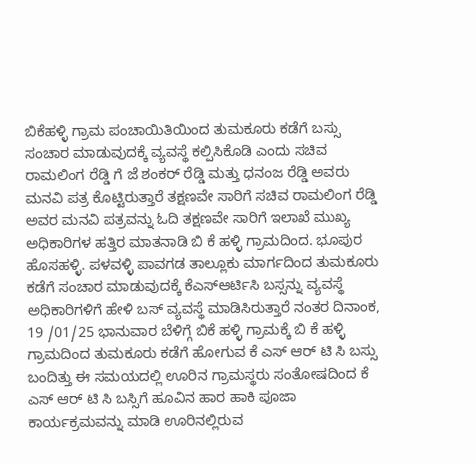ಬಿಕೆಹಳ್ಳಿ ಗ್ರಾಮ ಪಂಚಾಯಿತಿಯಿಂದ ತುಮಕೂರು ಕಡೆಗೆ ಬಸ್ಸು ಸಂಚಾರ ಮಾಡುವುದಕ್ಕೆ ವ್ಯವಸ್ಥೆ ಕಲ್ಪಿಸಿಕೊಡಿ ಎಂದು ಸಚಿವ ರಾಮಲಿಂಗ ರೆಡ್ಡಿ ಗೆ ಜೆ ಶಂಕರ್ ರೆಡ್ಡಿ ಮತ್ತು ಧನಂಜ ರೆಡ್ಡಿ ಅವರು ಮನವಿ ಪತ್ರ ಕೊಟ್ಟಿರುತ್ತಾರೆ ತಕ್ಷಣವೇ ಸಾರಿಗೆ ಸಚಿವ ರಾಮಲಿಂಗ ರೆಡ್ಡಿ ಅವರ ಮನವಿ ಪತ್ರವನ್ನು ಓದಿ ತಕ್ಷಣವೇ ಸಾರಿಗೆ ಇಲಾಖೆ ಮುಖ್ಯ ಅಧಿಕಾರಿಗಳ ಹತ್ತಿರ ಮಾತನಾಡಿ ಬಿ ಕೆ ಹಳ್ಳಿ ಗ್ರಾಮದಿಂದ. ಭೂಪುರ ಹೊಸಹಳ್ಳಿ. ಪಳವಳ್ಳಿ ಪಾವಗಡ ತಾಲ್ಲೂಕು ಮಾರ್ಗದಿಂದ ತುಮಕೂರು ಕಡೆಗೆ ಸಂಚಾರ ಮಾಡುವುದಕ್ಕೆ ಕೆಎಸ್ಆರ್ಟಿಸಿ ಬಸ್ಸನ್ನು ವ್ಯವಸ್ಥೆ ಅಧಿಕಾರಿಗಳಿಗೆ ಹೇಳಿ ಬಸ್ ವ್ಯವಸ್ಥೆ ಮಾಡಿಸಿರುತ್ತಾರೆ ನಂತರ ದಿನಾಂಕ, 19 /01/25 ಭಾನುವಾರ ಬೆಳಿಗ್ಗೆ ಬಿಕೆ ಹಳ್ಳಿ ಗ್ರಾಮಕ್ಕೆ ಬಿ ಕೆ ಹಳ್ಳಿ ಗ್ರಾಮದಿಂದ ತುಮಕೂರು ಕಡೆಗೆ ಹೋಗುವ ಕೆ ಎಸ್ ಆರ್ ಟಿ ಸಿ ಬಸ್ಸು ಬಂದಿತ್ತು ಈ ಸಮಯದಲ್ಲಿ ಊರಿನ ಗ್ರಾಮಸ್ಥರು ಸಂತೋಷದಿಂದ ಕೆ ಎಸ್ ಆರ್ ಟಿ ಸಿ ಬಸ್ಸಿಗೆ ಹೂವಿನ ಹಾರ ಹಾಕಿ ಪೂಜಾ ಕಾರ್ಯಕ್ರಮವನ್ನು ಮಾಡಿ ಊರಿನಲ್ಲಿರುವ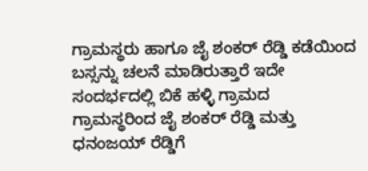ಗ್ರಾಮಸ್ಥರು ಹಾಗೂ ಜೈ ಶಂಕರ್ ರೆಡ್ಡಿ ಕಡೆಯಿಂದ ಬಸ್ಸನ್ನು ಚಲನೆ ಮಾಡಿರುತ್ತಾರೆ ಇದೇ ಸಂದರ್ಭದಲ್ಲಿ ಬಿಕೆ ಹಳ್ಳಿ ಗ್ರಾಮದ ಗ್ರಾಮಸ್ಥರಿಂದ ಜೈ ಶಂಕರ್ ರೆಡ್ಡಿ ಮತ್ತು ಧನಂಜಯ್ ರೆಡ್ಡಿಗೆ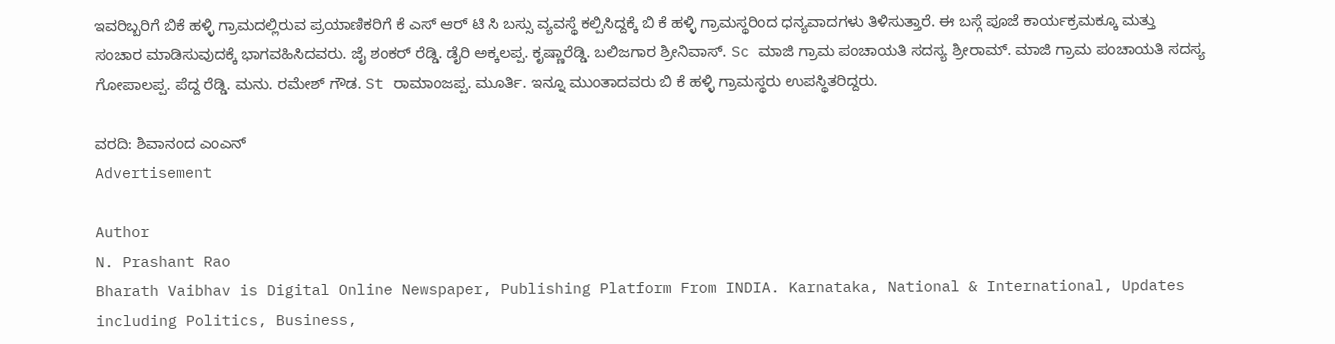ಇವರಿಬ್ಬರಿಗೆ ಬಿಕೆ ಹಳ್ಳಿ ಗ್ರಾಮದಲ್ಲಿರುವ ಪ್ರಯಾಣಿಕರಿಗೆ ಕೆ ಎಸ್ ಆರ್ ಟಿ ಸಿ ಬಸ್ಸು ವ್ಯವಸ್ಥೆ ಕಲ್ಪಿಸಿದ್ದಕ್ಕೆ ಬಿ ಕೆ ಹಳ್ಳಿ ಗ್ರಾಮಸ್ಥರಿಂದ ಧನ್ಯವಾದಗಳು ತಿಳಿಸುತ್ತಾರೆ. ಈ ಬಸ್ಗೆ ಪೂಜೆ ಕಾರ್ಯಕ್ರಮಕ್ಕೂ ಮತ್ತು ಸಂಚಾರ ಮಾಡಿಸುವುದಕ್ಕೆ ಭಾಗವಹಿಸಿದವರು. ಜೈ ಶಂಕರ್ ರೆಡ್ಡಿ. ಡೈರಿ ಅಕ್ಕಲಪ್ಪ. ಕೃಷ್ಣಾರೆಡ್ಡಿ. ಬಲಿಜಗಾರ ಶ್ರೀನಿವಾಸ್. Sc ಮಾಜಿ ಗ್ರಾಮ ಪಂಚಾಯತಿ ಸದಸ್ಯ ಶ್ರೀರಾಮ್. ಮಾಜಿ ಗ್ರಾಮ ಪಂಚಾಯತಿ ಸದಸ್ಯ ಗೋಪಾಲಪ್ಪ. ಪೆದ್ದ ರೆಡ್ಡಿ. ಮನು. ರಮೇಶ್ ಗೌಡ. St ರಾಮಾಂಜಪ್ಪ. ಮೂರ್ತಿ. ಇನ್ನೂ ಮುಂತಾದವರು ಬಿ ಕೆ ಹಳ್ಳಿ ಗ್ರಾಮಸ್ಥರು ಉಪಸ್ಥಿತರಿದ್ದರು.

ವರದಿ: ಶಿವಾನಂದ ಎಂಎನ್
Advertisement

Author
N. Prashant Rao
Bharath Vaibhav is Digital Online Newspaper, Publishing Platform From INDIA. Karnataka, National & International, Updates including Politics, Business,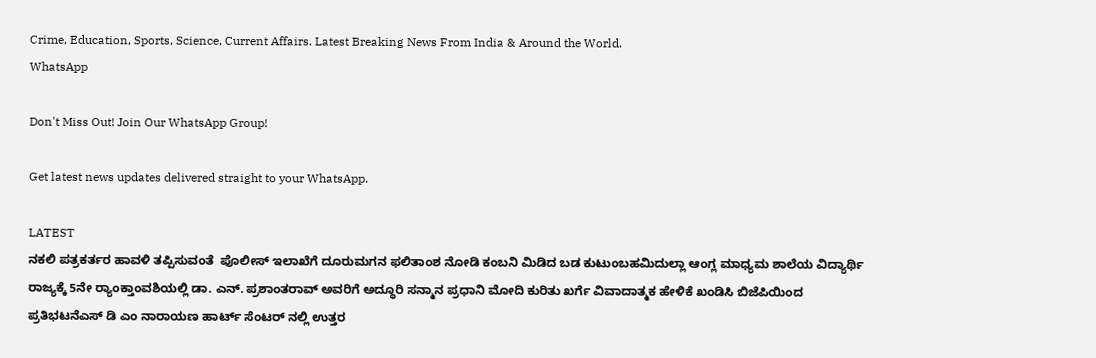Crime, Education, Sports, Science, Current Affairs. Latest Breaking News From India & Around the World.
WhatsApp

Don't Miss Out! Join Our WhatsApp Group!

Get latest news updates delivered straight to your WhatsApp.

LATEST
ನಕಲಿ ಪತ್ರಕರ್ತರ ಹಾವಳಿ ತಪ್ಪಿಸುವಂತೆ  ಪೊಲೀಸ್ ಇಲಾಖೆಗೆ ದೂರುಮಗನ ಫಲಿತಾಂಶ ನೋಡಿ ಕಂಬನಿ ಮಿಡಿದ ಬಡ ಕುಟುಂಬಹಮಿದುಲ್ಲಾ ಆಂಗ್ಲ ಮಾಧ್ಯಮ ಶಾಲೆಯ ವಿದ್ಯಾರ್ಥಿ ರಾಜ್ಯಕ್ಕೆ 5ನೇ ರ್‍ಯಾಂಕ್ತಾಂವಶಿಯಲ್ಲಿ ಡಾ. ಎನ್. ಪ್ರಶಾಂತರಾವ್ ಅವರಿಗೆ ಅದ್ಧೂರಿ ಸನ್ಮಾನ ಪ್ರಧಾನಿ ಮೋದಿ ಕುರಿತು ಖರ್ಗೆ ವಿವಾದಾತ್ಮಕ ಹೇಳಿಕೆ ಖಂಡಿಸಿ ಬಿಜೆಪಿಯಿಂದ ಪ್ರತಿಭಟನೆಎಸ್ ಡಿ ಎಂ ನಾರಾಯಣ ಹಾರ್ಟ್ ಸೆಂಟರ್ ನಲ್ಲಿ ಉತ್ತರ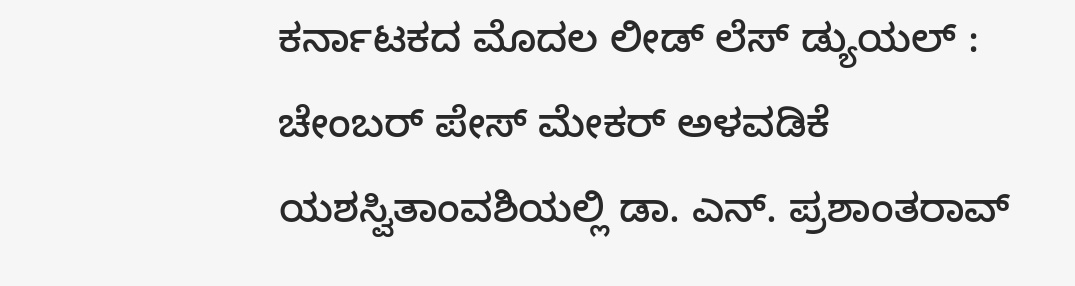ಕರ್ನಾಟಕದ ಮೊದಲ ಲೀಡ್ ಲೆಸ್ ಡ್ಯುಯಲ್ : ಚೇಂಬರ್ ಪೇಸ್ ಮೇಕರ್ ಅಳವಡಿಕೆ ಯಶಸ್ವಿತಾಂವಶಿಯಲ್ಲಿ ಡಾ. ಎನ್. ಪ್ರಶಾಂತರಾವ್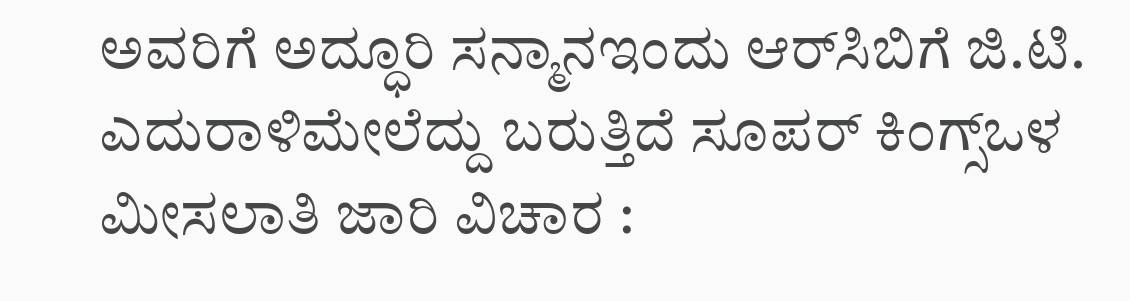ಅವರಿಗೆ ಅದ್ಧೂರಿ ಸನ್ಮಾನಇಂದು ಆರ್‌ಸಿಬಿಗೆ ಜಿ.ಟಿ. ಎದುರಾಳಿಮೇಲೆದ್ದು ಬರುತ್ತಿದೆ ಸೂಪರ್ ಕಿಂಗ್ಸ್ಒಳ ಮೀಸಲಾತಿ ಜಾರಿ ವಿಚಾರ :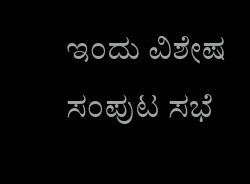ಇಂದು ವಿಶೇಷ ಸಂಪುಟ ಸಭೆ